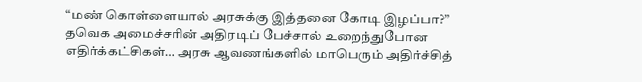“மண் கொள்ளையால் அரசுக்கு இத்தனை கோடி இழப்பா?” தவெக அமைச்சரின் அதிரடிப் பேச்சால் உறைந்துபோன எதிர்க்கட்சிகள்… அரசு ஆவணங்களில் மாபெரும் அதிர்ச்சித்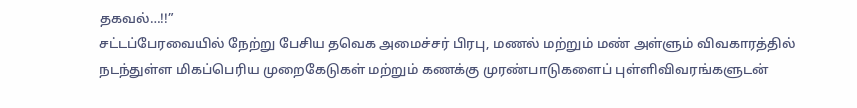தகவல்…!!”
சட்டப்பேரவையில் நேற்று பேசிய தவெக அமைச்சர் பிரபு, மணல் மற்றும் மண் அள்ளும் விவகாரத்தில் நடந்துள்ள மிகப்பெரிய முறைகேடுகள் மற்றும் கணக்கு முரண்பாடுகளைப் புள்ளிவிவரங்களுடன்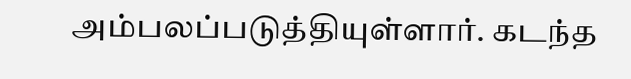அம்பலப்படுத்தியுள்ளார். கடந்த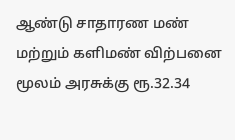ஆண்டு சாதாரண மண் மற்றும் களிமண் விற்பனை மூலம் அரசுக்கு ரூ.32.34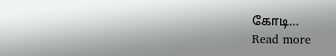கோடி…
Read more